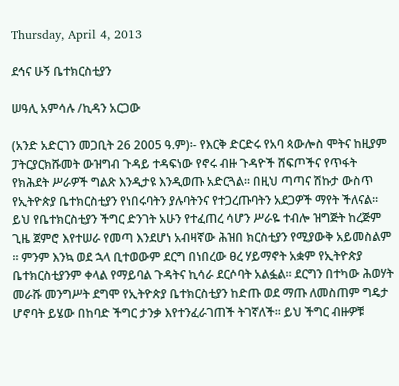Thursday, April 4, 2013

ደኅና ሁኝ ቤተክርስቲያን

ሠዓሊ አምሳሉ /ኪዳን አርጋው

(አንድ አድርገን መጋቢት 26 2005 ዓ.ም)፡- የእርቅ ድርድሩ የአባ ጳውሎስ ሞትና ከዚያም ፓትርያርክሹመት ውዝግብ ጉዳይ ተዳፍነው የኖሩ ብዙ ጉዳዮች ሸፍጦችና የጥፋት የክሕደት ሥራዎች ግልጽ እንዲታዩ እንዲወጡ አድርጓል፡፡ በዚህ ጣጣና ሽኩታ ውስጥ የኢትዮጵያ ቤተክርስቲያን የነበሩባትን ያሉባትንና የተጋረጡባትን አደጋዎች ማየት ችለናል፡፡ ይህ የቤተክርስቲያን ችግር ድንገት አሁን የተፈጠረ ሳሆን ሥራዬ ተብሎ ዝግጅት ከረጅም ጊዜ ጀምሮ እየተሠራ የመጣ እንደሆነ አብዛኛው ሕዝበ ክርስቲያን የሚያውቅ አይመስልም ፡፡ ምንም እንኳ ወደ ኋላ ቢተወውም ደርግ በነበረው ፀረ ሃይማኖት አቋም የኢትዮጵያ ቤተክርስቲያንም ቀላል የማይባል ጉዳትና ኪሳራ ደርሶባት አልፏል፡፡ ደርግን በተካው ሕወሃት መራሹ መንግሥት ደግሞ የኢትዮጵያ ቤተክርስቲያን ከድጡ ወደ ማጡ ለመስጠም ግዴታ ሆኖባት ይሄው በከባድ ችግር ታንቃ እየተንፈራገጠች ትገኛለች፡፡ ይህ ችግር ብዙዎቹ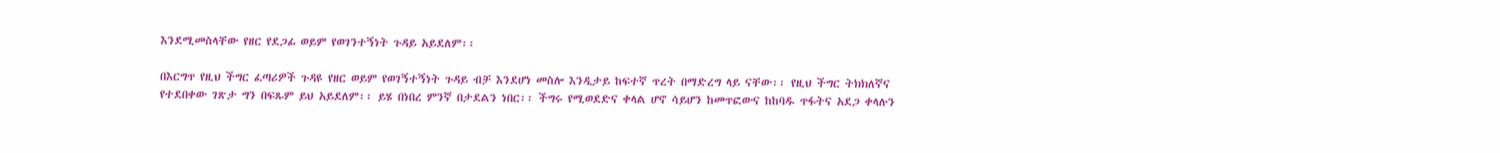እንደሚመስላቸው የዘር የደጋፊ ወይም የወገንተኝነት ጉዳይ አይደለም፡፡

በእርግጥ የዚህ ችግር ፈጣሪዎች ጉዳዩ የዘር ወይም የወገኝተኝነት ጉዳይ ብቻ እንደሆነ መስሎ እንዲታይ ከፍተኛ ጥረት በማድረግ ላይ ናቸው፡፡ የዚህ ችግር ትክክለኛና የተደበቀው ገጽታ ግን በፍጹም ይህ አይደለም፡፡ ይሄ በነበረ ምንኛ በታደልን ነበር፡፡ ችግሩ የሚወደድና ቀላል ሆኖ ሳይሆን ከመጥፎውና ከከባዱ ጥፋትና አደጋ ቀላሉን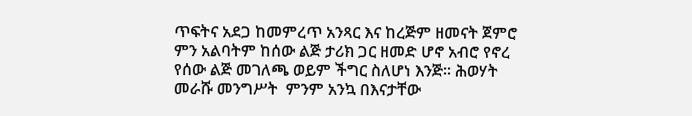ጥፍትና አደጋ ከመምረጥ አንጻር እና ከረጅም ዘመናት ጀምሮ ምን አልባትም ከሰው ልጅ ታሪክ ጋር ዘመድ ሆኖ አብሮ የኖረ የሰው ልጅ መገለጫ ወይም ችግር ስለሆነ እንጅ፡፡ ሕወሃት መራሹ መንግሥት  ምንም አንኳ በእናታቸው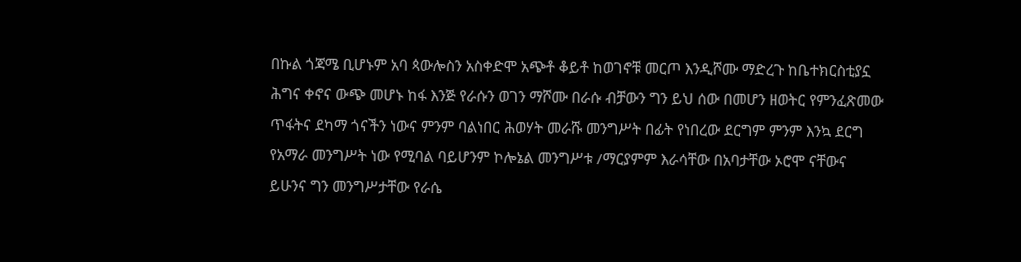በኩል ጎጃሜ ቢሆኑም አባ ጳውሎስን አስቀድሞ አጭቶ ቆይቶ ከወገኖቹ መርጦ እንዲሾሙ ማድረጉ ከቤተክርስቲያኗ ሕግና ቀኖና ውጭ መሆኑ ከፋ እንጅ የራሱን ወገን ማሾሙ በራሱ ብቻውን ግን ይህ ሰው በመሆን ዘወትር የምንፈጽመው ጥፋትና ደካማ ጎናችን ነውና ምንም ባልነበር ሕወሃት መራሹ መንግሥት በፊት የነበረው ደርግም ምንም እንኳ ደርግ የአማራ መንግሥት ነው የሚባል ባይሆንም ኮሎኔል መንግሥቱ /ማርያምም እራሳቸው በአባታቸው ኦሮሞ ናቸውና ይሁንና ግን መንግሥታቸው የራሴ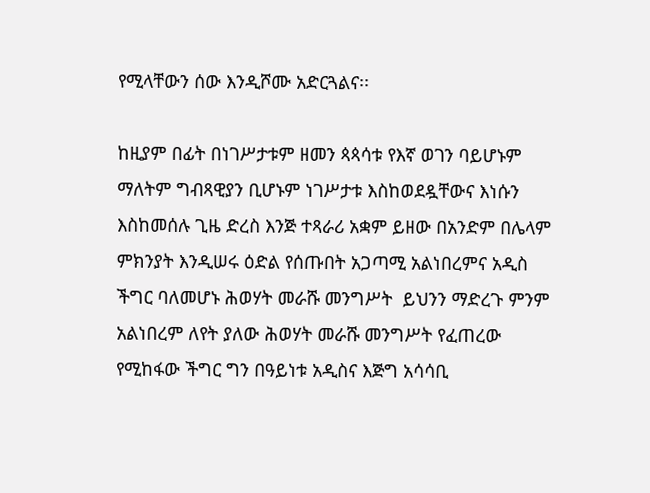የሚላቸውን ሰው እንዲሾሙ አድርጓልና፡፡

ከዚያም በፊት በነገሥታቱም ዘመን ጳጳሳቱ የእኛ ወገን ባይሆኑም ማለትም ግብጻዊያን ቢሆኑም ነገሥታቱ እስከወደዷቸውና እነሱን እስከመሰሉ ጊዜ ድረስ እንጅ ተጻራሪ አቋም ይዘው በአንድም በሌላም ምክንያት እንዲሠሩ ዕድል የሰጡበት አጋጣሚ አልነበረምና አዲስ ችግር ባለመሆኑ ሕወሃት መራሹ መንግሥት  ይህንን ማድረጉ ምንም አልነበረም ለየት ያለው ሕወሃት መራሹ መንግሥት የፈጠረው የሚከፋው ችግር ግን በዓይነቱ አዲስና እጅግ አሳሳቢ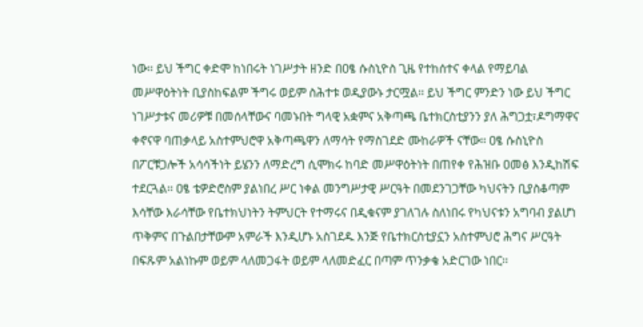ነው፡፡ ይህ ችግር ቀድሞ ከነበሩት ነገሥታት ዘንድ በዐፄ ሱስኒዮስ ጊዜ የተከሰተና ቀላል የማይባል መሥዋዕትነት ቢያስከፍልም ችግሩ ወይም ስሕተቱ ወዲያውኑ ታርሟል፡፡ ይህ ችግር ምንድን ነው ይህ ችግር ነገሥታቱና መሪዎቹ በመሰላቸውና ባመኑበት ግላዊ አቋምና አቅጣጫ ቤተክርስቲያንን ያለ ሕግጋቷ፣ዶግማዋና ቀኖናዋ ባጠቃላይ አስተምህሮዋ አቅጣጫዋን ለማሳት የማስገደድ ሙከራዎች ናቸው፡፡ ዐፄ ሱስኒዮስ በፖርቹጋሎች አሳሳችነት ይሄንን ለማድረግ ሲሞክሩ ከባድ መሥዋዕትነት በጠየቀ የሕዝቡ ዐመፅ እንዲከሽፍ ተደርጓል፡፡ ዐፄ ቴዎድሮስም ያልነበረ ሥር ነቀል መንግሥታዊ ሥርዓት በመደንገጋቸው ካህናትን ቢያስቆጣም እሳቸው እራሳቸው የቤተክህነትን ትምህርት የተማሩና በዲቁናም ያገለገሉ ስለነበሩ የካህናቱን አግባብ ያልሆነ ጥቅምና በጉልበታቸውም አምራች እንዲሆኑ አስገደዱ እንጅ የቤተክርስቲያኗን አስተምህሮ ሕግና ሥርዓት በፍጹም አልነኩም ወይም ላለመጋፋት ወይም ላለመድፈር በጣም ጥንቃቄ አድርገው ነበር፡፡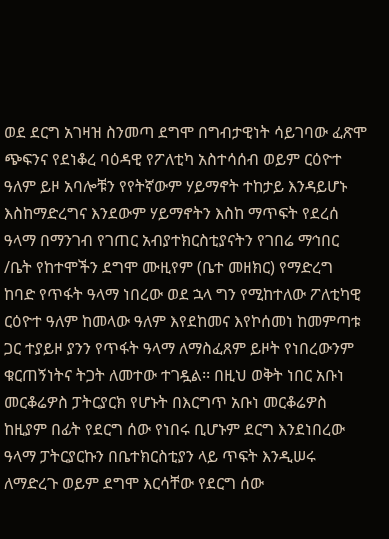ወደ ደርግ አገዛዝ ስንመጣ ደግሞ በግብታዊነት ሳይገባው ፈጽሞ ጭፍንና የደነቆረ ባዕዳዊ የፖለቲካ አስተሳሰብ ወይም ርዕዮተ ዓለም ይዞ አባሎቹን የየትኛውም ሃይማኖት ተከታይ እንዳይሆኑ እስከማድረግና እንደውም ሃይማኖትን እስከ ማጥፍት የደረሰ ዓላማ በማንገብ የገጠር አብያተክርስቲያናትን የገበሬ ማኅበር /ቤት የከተሞችን ደግሞ ሙዚየም (ቤተ መዘክር) የማድረግ ከባድ የጥፋት ዓላማ ነበረው ወደ ኋላ ግን የሚከተለው ፖለቲካዊ ርዕዮተ ዓለም ከመላው ዓለም እየደከመና እየኮሰመነ ከመምጣቱ ጋር ተያይዞ ያንን የጥፋት ዓላማ ለማስፈጸም ይዞት የነበረውንም ቁርጠኝነትና ትጋት ለመተው ተገዷል፡፡ በዚህ ወቅት ነበር አቡነ መርቆሬዎስ ፓትርያርክ የሆኑት በእርግጥ አቡነ መርቆሬዎስ ከዚያም በፊት የደርግ ሰው የነበሩ ቢሆኑም ደርግ እንደነበረው ዓላማ ፓትርያርኩን በቤተክርስቲያን ላይ ጥፍት እንዲሠሩ ለማድረጉ ወይም ደግሞ እርሳቸው የደርግ ሰው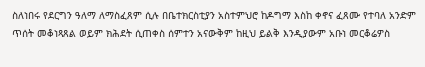ስለነበሩ የደርግን ዓለማ ለማስፈጸም ሲሉ በቤተክርስቲያን አስተምህሮ ከዶግማ እስከ ቀኖና ፈጸሙ የተባለ አንድም ጥሰት መቆነጻጸል ወይም ክሕደት ሲጠቀስ ሰምተን አናውቅም ከዚህ ይልቅ እንዲያውም አቡነ መርቆሬዎስ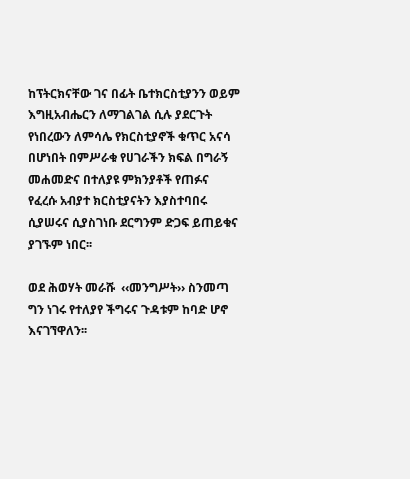ከፕትርክናቸው ገና በፊት ቤተክርስቲያንን ወይም እግዚአብሔርን ለማገልገል ሲሉ ያደርጉት የነበረውን ለምሳሌ የክርስቲያኖች ቁጥር አናሳ በሆነበት በምሥራቁ የሀገራችን ክፍል በግራኝ መሐመድና በተለያዩ ምክንያቶች የጠፉና የፈረሱ አብያተ ክርስቲያናትን እያስተባበሩ ሲያሠሩና ሲያስገነቡ ደርግንም ድጋፍ ይጠይቁና ያገኙም ነበር፡፡

ወደ ሕወሃት መራሹ  ‹‹መንግሥት›› ስንመጣ ግን ነገሩ የተለያየ ችግሩና ጉዳቱም ከባድ ሆኖ እናገኘዋለን፡፡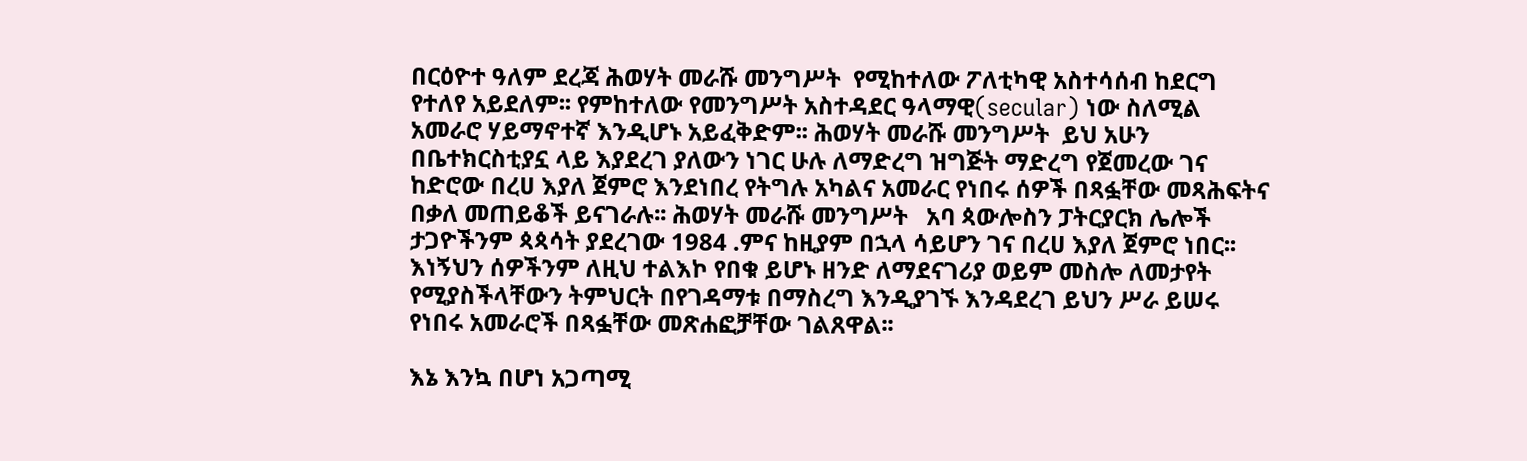በርዕዮተ ዓለም ደረጃ ሕወሃት መራሹ መንግሥት  የሚከተለው ፖለቲካዊ አስተሳሰብ ከደርግ የተለየ አይደለም፡፡ የምከተለው የመንግሥት አስተዳደር ዓላማዊ(secular) ነው ስለሚል አመራሮ ሃይማኖተኛ እንዲሆኑ አይፈቅድም፡፡ ሕወሃት መራሹ መንግሥት  ይህ አሁን በቤተክርስቲያኗ ላይ እያደረገ ያለውን ነገር ሁሉ ለማድረግ ዝግጅት ማድረግ የጀመረው ገና ከድሮው በረሀ እያለ ጀምሮ እንደነበረ የትግሉ አካልና አመራር የነበሩ ሰዎች በጻፏቸው መጻሕፍትና በቃለ መጠይቆች ይናገራሉ፡፡ ሕወሃት መራሹ መንግሥት   አባ ጳውሎስን ፓትርያርክ ሌሎች ታጋዮችንም ጳጳሳት ያደረገው 1984 .ምና ከዚያም በኋላ ሳይሆን ገና በረሀ እያለ ጀምሮ ነበር፡፡ እነኝህን ሰዎችንም ለዚህ ተልእኮ የበቁ ይሆኑ ዘንድ ለማደናገሪያ ወይም መስሎ ለመታየት የሚያስችላቸውን ትምህርት በየገዳማቱ በማስረግ እንዲያገኙ እንዳደረገ ይህን ሥራ ይሠሩ የነበሩ አመራሮች በጻፏቸው መጽሐፎቻቸው ገልጸዋል፡፡

እኔ እንኳ በሆነ አጋጣሚ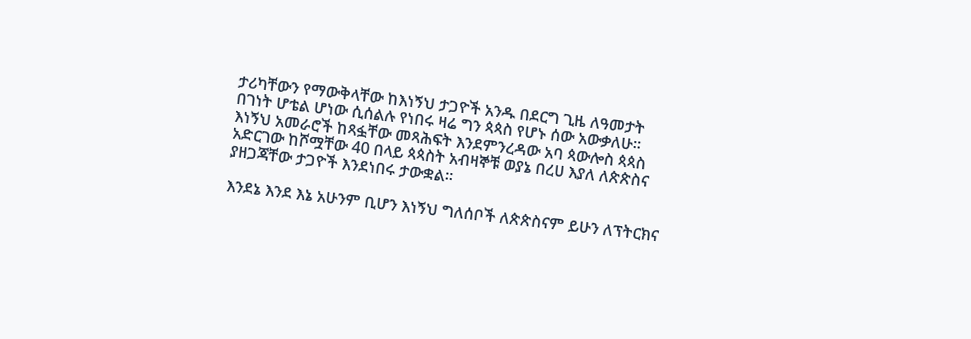ታሪካቸውን የማውቅላቸው ከእነኝህ ታጋዮች አንዱ በደርግ ጊዜ ለዓመታት በገነት ሆቴል ሆነው ሲሰልሉ የነበሩ ዛሬ ግን ጳጳስ የሆኑ ሰው አውቃለሁ፡፡ እነኝህ አመራሮች ከጻፏቸው መጻሕፍት እንደምንረዳው አባ ጳውሎስ ጳጳስ አድርገው ከሾሟቸው 40 በላይ ጳጳስት አብዛኞቹ ወያኔ በረሀ እያለ ለጵጵስና ያዘጋጃቸው ታጋዮች እንደነበሩ ታውቋል፡፡

እንደኔ እንደ እኔ አሁንም ቢሆን እነኝህ ግለሰቦች ለጵጵስናም ይሁን ለፕትርክና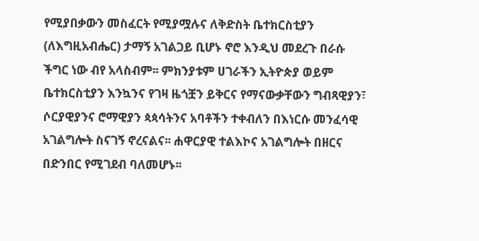የሚያበቃውን መስፈርት የሚያሟሉና ለቅድስት ቤተክርስቲያን (ለእግዚአብሔር) ታማኝ አገልጋይ ቢሆኑ ኖሮ እንዲህ መደረጉ በራሱ ችግር ነው ብየ አላስብም፡፡ ምክንያቱም ሀገራችን ኢትዮጵያ ወይም ቤተክርስቲያን እንኳንና የገዛ ዜጎቿን ይቅርና የማናውቃቸውን ግብጻዊያን፣ ሶርያዊያንና ሮማዊያን ጳጳሳትንና አባቶችን ተቀብለን በእነርሱ መንፈሳዊ አገልግሎት ስናገኝ ኖረናልና፡፡ ሐዋርያዊ ተልእኮና አገልግሎት በዘርና በድንበር የሚገደብ ባለመሆኑ፡፡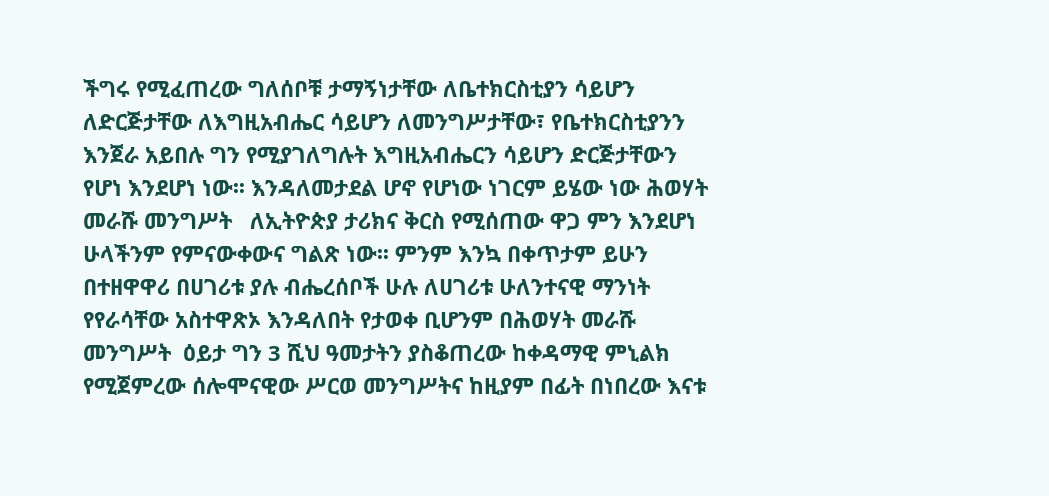ችግሩ የሚፈጠረው ግለሰቦቹ ታማኝነታቸው ለቤተክርስቲያን ሳይሆን ለድርጅታቸው ለእግዚአብሔር ሳይሆን ለመንግሥታቸው፣ የቤተክርስቲያንን እንጀራ አይበሉ ግን የሚያገለግሉት እግዚአብሔርን ሳይሆን ድርጅታቸውን የሆነ እንደሆነ ነው፡፡ እንዳለመታደል ሆኖ የሆነው ነገርም ይሄው ነው ሕወሃት መራሹ መንግሥት   ለኢትዮጵያ ታሪክና ቅርስ የሚሰጠው ዋጋ ምን እንደሆነ ሁላችንም የምናውቀውና ግልጽ ነው፡፡ ምንም እንኳ በቀጥታም ይሁን በተዘዋዋሪ በሀገሪቱ ያሉ ብሔረሰቦች ሁሉ ለሀገሪቱ ሁለንተናዊ ማንነት የየራሳቸው አስተዋጽኦ እንዳለበት የታወቀ ቢሆንም በሕወሃት መራሹ መንግሥት  ዕይታ ግን 3 ሺህ ዓመታትን ያስቆጠረው ከቀዳማዊ ምኒልክ የሚጀምረው ሰሎሞናዊው ሥርወ መንግሥትና ከዚያም በፊት በነበረው እናቱ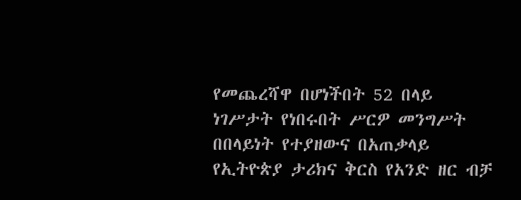የመጨረሻዋ በሆነችበት 52 በላይ ነገሥታት የነበሩበት ሥርዎ መንግሥት በበላይነት የተያዘውና በአጠቃላይ የኢትዮጵያ ታሪክና ቅርስ የአንድ ዘር ብቻ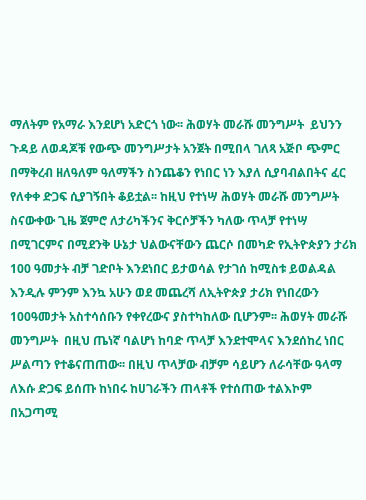ማለትም የአማራ እንደሆነ አድርጎ ነው፡፡ ሕወሃት መራሹ መንግሥት  ይህንን ጉዳይ ለወዳጆቹ የውጭ መንግሥታት አንጀት በሚበላ ገለጻ አጅቦ ጭምር በማቅረብ ዘለዓለም ዓለማችን ስንጨቆን የነበር ነን እያለ ሲያባብልበትና ፈር የለቀቀ ድጋፍ ሲያገኝበት ቆይቷል፡፡ ከዚህ የተነሣ ሕወሃት መራሹ መንግሥት  ስናውቀው ጊዜ ጀምሮ ለታሪካችንና ቅርሶቻችን ካለው ጥላቻ የተነሣ በሚገርምና በሚደንቅ ሁኔታ ህልውናቸውን ጨርሶ በመካድ የኢትዮጵያን ታሪክ 100 ዓመታት ብቻ ገድቦት እንደነበር ይታወሳል የታገሰ ከሚስቱ ይወልዳል እንዲሉ ምንም እንኳ አሁን ወደ መጨረሻ ለኢትዮጵያ ታሪክ የነበረውን 100ዓመታት አስተሳሰቡን የቀየረውና ያስተካከለው ቢሆንም፡፡ ሕወሃት መራሹ መንግሥት  በዚህ ጤነኛ ባልሆነ ከባድ ጥላቻ እንደተሞላና እንደሰከረ ነበር ሥልጣን የተቆናጠጠው፡፡ በዚህ ጥላቻው ብቻም ሳይሆን ለራሳቸው ዓላማ ለእሱ ድጋፍ ይሰጡ ከነበሩ ከሀገራችን ጠላቶች የተሰጠው ተልእኮም በአጋጣሚ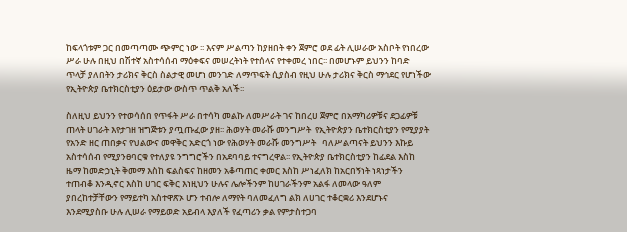ከፍላጎቱም ጋር በመጣጣሙ ጭምር ነው ፡፡ እናም ሥልጣን ከያዘበት ቀን ጀምሮ ወደ ፊት ሊሠራው አስቦት የነበረው ሥራ ሁሉ በዚህ በሽተኛ አስተሳሰብ ማዕቀፍና መሠረትነት የተሰላና የተቀመረ ነበር፡፡ በመሆኑም ይህንን ከባድ ጥላቻ ያለበትን ታሪክና ቅርስ ስልታዊ መሆነ መንገድ ለማጥፍት ሲያስብ የዚህ ሁሉ ታሪክና ቅርስ ማኅደር የሆነችው የኢትዮጵያ ቤተክርስቲያን ዕይታው ውስጥ ጥልቅ አለች፡፡

ስለዚህ ይህንን የተወሳሰበ የጥፋት ሥራ በተሳካ መልኩ ለመሥራት ገና ከበረሀ ጀምሮ በአማካሪዎቹና ደጋፊዎቹ ጠላት ሀገራት እየታገዘ ዝግጅቱን ያጧጡፈው ያዘ፡፡ ሕወሃት መራሹ መንግሥት  የኢትዮጵያን ቤተክርስቲያን የሚያያት የአንድ ዘር ጠበቃና የህልውና መዋቅር አድርጎ ነው የሕወሃት መራሹ መንግሥት   ባለሥልጣናት ይህንን እኩይ አስተሳሰብ የሚያንፀባርቁ የተለያዩ ንግግሮችን በአደባባይ ተናግረዋል፡፡ የኢትዮጵያ ቤተክርስቲያን ከፊደል እስከ ዜማ ከመድኃኒት ቅመማ እስከ ፍልስፍና ከዘመን አቆጣጠር ቀመር እስከ ሥነፈለክ ከአርበኝነት ነጻነታችን ተጠብቆ እንዲኖር እስከ ሀገር ፍቅር እነዚህን ሁሉና ሌሎችንም ከሀገራችንም አልፋ ለመላው ዓለም ያበረከተቻቸውን የማይተካ አስተዋጽኦ ሆን ተብሎ ለማየት ባለመፈለግ ልክ ለሀገር ተቆርቋሪ እንደሆኑና እንደሚያስቡ ሁሉ ሊሠራ የማይወድ አይብላ እያለች የፈጣሪን ቃል የምታስተጋባ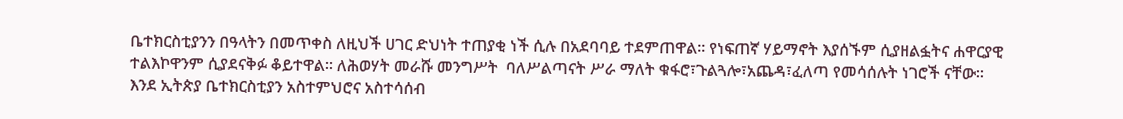ቤተክርስቲያንን በዓላትን በመጥቀስ ለዚህች ሀገር ድህነት ተጠያቂ ነች ሲሉ በአደባባይ ተደምጠዋል፡፡ የነፍጠኛ ሃይማኖት እያሰኙም ሲያዘልፏትና ሐዋርያዊ ተልእኮዋንም ሲያደናቅፉ ቆይተዋል፡፡ ለሕወሃት መራሹ መንግሥት  ባለሥልጣናት ሥራ ማለት ቁፋሮ፣ጉልጓሎ፣አጨዳ፣ፈለጣ የመሳሰሉት ነገሮች ናቸው፡፡ እንደ ኢትጵያ ቤተክርስቲያን አስተምህሮና አስተሳሰብ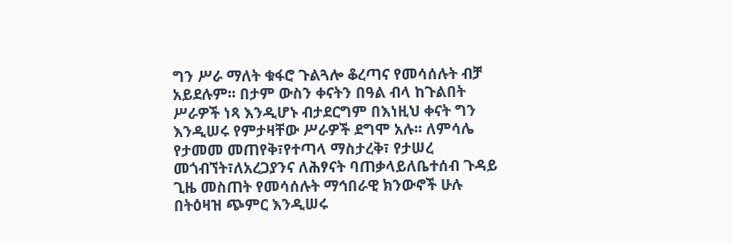ግን ሥራ ማለት ቁፋሮ ጉልጓሎ ቆረጣና የመሳሰሉት ብቻ አይደሉም፡፡ በታም ውስን ቀናትን በዓል ብላ ከጉልበት ሥራዎች ነጻ እንዲሆኑ ብታደርግም በእነዚህ ቀናት ግን እንዲሠሩ የምታዛቸው ሥራዎች ደግሞ አሉ፡፡ ለምሳሌ የታመመ መጠየቅ፣የተጣላ ማስታረቅ፣ የታሠረ መጎብኘት፣ለአረጋያንና ለሕፃናት ባጠቃላይለቤተሰብ ጉዳይ ጊዜ መስጠት የመሳሰሉት ማኅበራዊ ክንውኖች ሁሉ በትዕዛዝ ጭምር እንዲሠሩ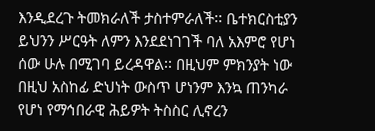እንዲደረጉ ትመክራለች ታስተምራለች፡፡ ቤተክርስቲያን ይህንን ሥርዓት ለምን እንደደነገገች ባለ አእምሮ የሆነ ሰው ሁሉ በሚገባ ይረዳዋል፡፡ በዚህም ምክንያት ነው በዚህ አስከፊ ድህነት ውስጥ ሆነንም እንኳ ጠንካራ የሆነ የማኅበራዊ ሕይዎት ትስስር ሊኖረን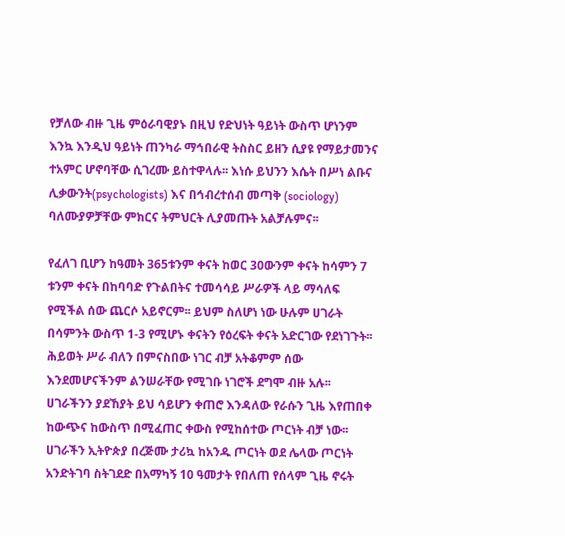የቻለው ብዙ ጊዜ ምዕራባዊያኑ በዚህ የድህነት ዓይነት ውስጥ ሆነንም እንኳ እንዲህ ዓይነት ጠንካራ ማኅበራዊ ትስስር ይዘን ሲያዩ የማይታመንና ተአምር ሆኖባቸው ሲገረሙ ይስተዋላሉ፡፡ እነሱ ይህንን እሴት በሥነ ልቡና ሊቃውንት(psychologists) እና በኅብረተሰብ መጣቅ (sociology) ባለሙያዎቻቸው ምክርና ትምህርት ሊያመጡት አልቻሉምና፡፡

የፈለገ ቢሆን ከዓመት 365ቱንም ቀናት ከወር 30ውንም ቀናት ከሳምን 7 ቱንም ቀናት በከባባድ የጉልበትና ተመሳሳይ ሥራዎች ላይ ማሳለፍ የሚችል ሰው ጨርሶ አይኖርም፡፡ ይህም ስለሆነ ነው ሁሉም ሀገራት በሳምንት ውስጥ 1-3 የሚሆኑ ቀናትን የዕረፍት ቀናት አድርገው የደነገጉት፡፡ ሕይወት ሥራ ብለን በምናስበው ነገር ብቻ አትቆምም ሰው እንደመሆናችንም ልንሠራቸው የሚገቡ ነገሮች ደግሞ ብዙ አሉ፡፡ ሀገራችንን ያደኸያት ይህ ሳይሆን ቀጠሮ እንዳለው የራሱን ጊዜ እየጠበቀ ከውጭና ከውስጥ በሚፈጠር ቀውስ የሚከሰተው ጦርነት ብቻ ነው፡፡ ሀገራችን ኢትዮጵያ በረጅሙ ታሪኳ ከአንዱ ጦርነት ወደ ሌላው ጦርነት አንድትገባ ስትገደድ በአማካኝ 10 ዓመታት የበለጠ የሰላም ጊዜ ኖሩት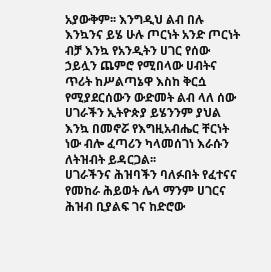አያውቅም፡፡ እንግዲህ ልብ በሉ እንኳንና ይሄ ሁሉ ጦርነት አንድ ጦርነት ብቻ እንኳ የአንዲትን ሀገር የሰው ኃይሏን ጨምሮ የሚበላው ሀብትና ጥሪት ከሥልጣኔዋ እስከ ቅርሷ የሚያደርሰውን ውድመት ልብ ላለ ሰው ሀገራችን ኢትዮጵያ ይሄንንም ያህል እንኳ በመኖሯ የእግዚአብሔር ቸርነት ነው ብሎ ፈጣሪን ካላመሰገነ እራሱን ለትዝብት ይዳርጋል፡፡
ሀገራችንና ሕዝባችን ባለፉበት የፈተናና የመከራ ሕይወት ሌላ ማንም ሀገርና ሕዝብ ቢያልፍ ገና ከድሮው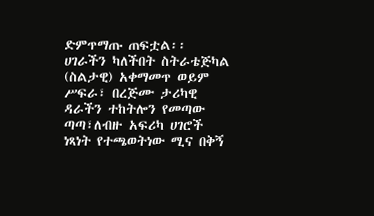ድምጥማጡ ጠፍቷል፡፡ ሀገራችን ካለችበት ስትራቴጅካል (ስልታዊ) አቀማመጥ ወይም ሥፍራ፣ በረጅሙ ታሪካዊ ዳራችን ተከትሎን የመጣው ጣጣ፣ለብዙ አፍሪካ ሀገሮች ነጻነት የተጫወትነው ሚና በቅኝ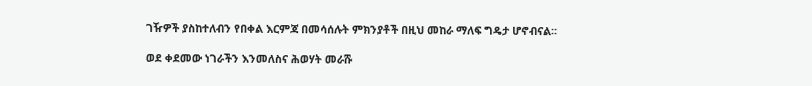ገዥዎች ያስከተለብን የበቀል እርምጃ በመሳሰሉት ምክንያቶች በዚህ መከራ ማለፍ ግዴታ ሆኖብናል፡፡

ወደ ቀደመው ነገራችን እንመለስና ሕወሃት መራሹ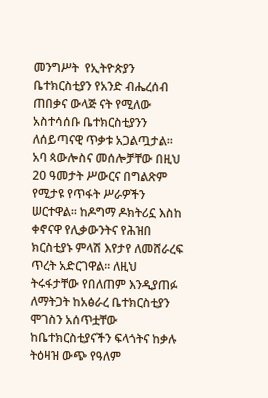መንግሥት  የኢትዮጵያን ቤተክርስቲያን የአንድ ብሔረሰብ ጠበቃና ውላጅ ናት የሚለው አስተሳሰቡ ቤተክርስቲያንን ለሰይጣናዊ ጥቃቱ አጋልጧታል፡፡ አባ ጳውሎስና መሰሎቻቸው በዚህ 20 ዓመታት ሥውርና በግልጽም የሚታዩ የጥፋት ሥራዎችን ሠርተዋል፡፡ ከዶግማ ዶክትሪኗ እስከ ቀኖናዋ የሊቃውንትና የሕዝበ ክርስቲያኑ ምላሽ እየታየ ለመሸራረፍ ጥረት አድርገዋል፡፡ ለዚህ ትሩፋታቸው የበለጠም እንዲያጠፉ ለማትጋት ከአፅራረ ቤተክርስቲያን ሞገስን አሰጥቷቸው ከቤተክርስቲያናችን ፍላጎትና ከቃሉ ትዕዛዝ ውጭ የዓለም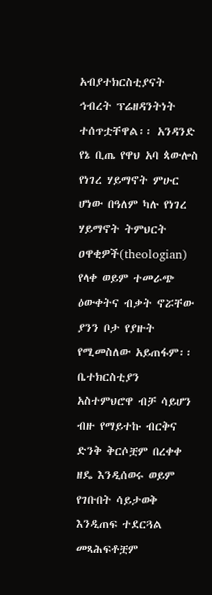አብያተክርስቲያናት ኅብረት ፕሬዘዳንትነት ተሰጥቷቸዋል፡፡ አንዳንድ የኔ ቢጤ የዋህ አባ ጳውሎስ የነገረ ሃይማኖት ምሁር ሆነው በዓለም ካሉ የነገረ ሃይማኖት ትምህርት ዐዋቂዎች(theologian) የላቀ ወይም ተመራጭ ዕውቀትና ብቃት ኖሯቸው ያንን ቦታ የያዙት የሚመስለው አይጠፋም፡፡ ቤተክርስቲያን አስተምህሮዋ ብቻ ሳይሆን ብዙ የማይተኩ ብርቅና ድንቅ ቅርሶቿም በረቀቀ ዘዴ እንዲሰወሩ ወይም የገቡበት ሳይታወቅ እንዲጠፍ ተደርጓል መጻሕፍቶቿም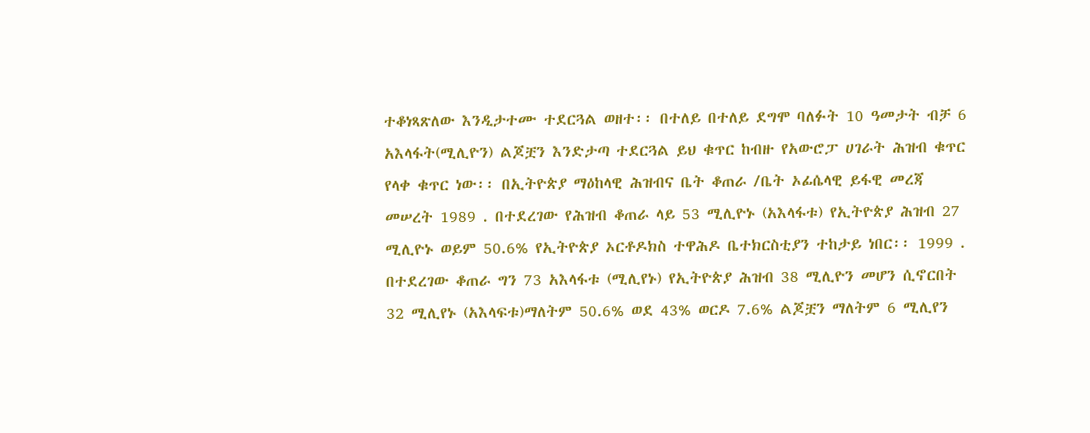ተቆነጻጽለው እንዲታተሙ ተደርጓል ወዘተ፡፡ በተለይ በተለይ ደግሞ ባለፉት 10 ዓመታት ብቻ 6 አእላፋት(ሚሊዮን) ልጆቿን እንድታጣ ተደርጓል ይህ ቁጥር ከብዙ የአውሮፓ ሀገራት ሕዝብ ቁጥር የላቀ ቁጥር ነው፡፡ በኢትዮጵያ ማዕከላዊ ሕዝብና ቤት ቆጠራ /ቤት ኦፊሴላዊ ይፋዊ መረጃ መሠረት 1989 . በተደረገው የሕዝብ ቆጠራ ላይ 53 ሚሊዮኑ (አእላፋቱ) የኢትዮጵያ ሕዝብ 27 ሚሊዮኑ ወይም 50.6% የኢትዮጵያ ኦርቶዶክስ ተዋሕዶ ቤተክርስቲያን ተከታይ ነበር፡፡ 1999 . በተደረገው ቆጠራ ግን 73 አእላፋቱ (ሚሊየኑ) የኢትዮጵያ ሕዝብ 38 ሚሊዮን መሆን ሲኖርበት 32 ሚሊየኑ (አእላፍቱ)ማለትም 50.6% ወደ 43% ወርዶ 7.6% ልጆቿን ማለትም 6 ሚሊየን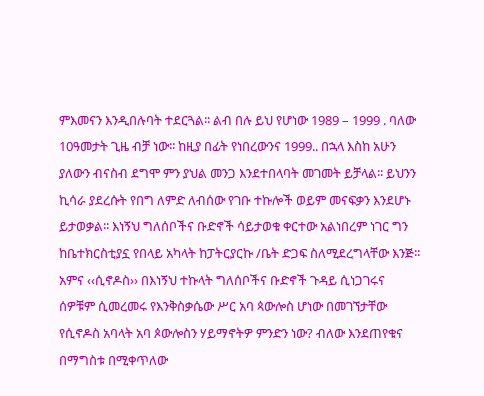ምእመናን እንዲበሉባት ተደርጓል፡፡ ልብ በሉ ይህ የሆነው 1989 – 1999 . ባለው 10ዓመታት ጊዜ ብቻ ነው፡፡ ከዚያ በፊት የነበረውንና 1999.. በኋላ እስከ አሁን ያለውን ብናስብ ደግሞ ምን ያህል መንጋ እንደተበላባት መገመት ይቻላል፡፡ ይህንን ኪሳራ ያደረሱት የበግ ለምድ ለብሰው የገቡ ተኩሎች ወይም መናፍቃን እንደሆኑ ይታወቃል፡፡ እነኝህ ግለሰቦችና ቡድኖች ሳይታወቁ ቀርተው አልነበረም ነገር ግን ከቤተክርስቲያኗ የበላይ አካላት ከፓትርያርኩ /ቤት ድጋፍ ስለሚደረግላቸው እንጅ፡፡ አምና ‹‹ሲኖዶስ›› በእነኝህ ተኩላት ግለሰቦችና ቡድኖች ጉዳይ ሲነጋገሩና ሰዎቹም ሲመረመሩ የእንቅስቃሴው ሥር አባ ጳውሎስ ሆነው በመገኘታቸው የሲኖዶስ አባላት አባ ጶውሎስን ሃይማኖትዎ ምንድን ነው? ብለው እንደጠየቁና በማግስቱ በሚቀጥለው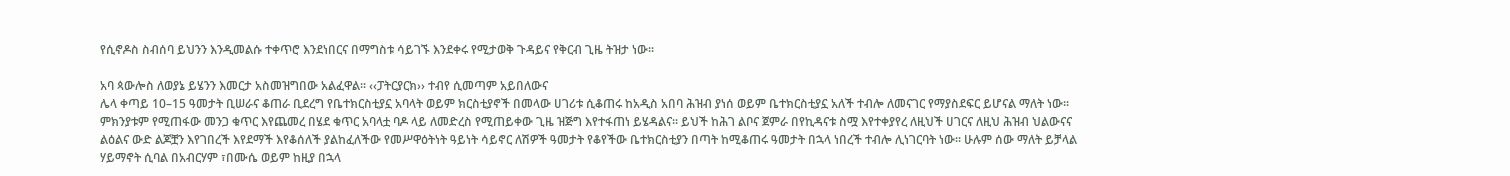የሲኖዶስ ስብሰባ ይህንን እንዲመልሱ ተቀጥሮ እንደነበርና በማግስቱ ሳይገኙ እንደቀሩ የሚታወቅ ጉዳይና የቅርብ ጊዜ ትዝታ ነው፡፡

አባ ጳውሎስ ለወያኔ ይሄንን እመርታ አስመዝግበው አልፈዋል፡፡ ‹‹ፓትርያርክ›› ተብየ ሲመጣም አይበለውና
ሌላ ቀጣይ 10–15 ዓመታት ቢሠራና ቆጠራ ቢደረግ የቤተክርስቲያኗ አባላት ወይም ክርስቲያኖች በመላው ሀገሪቱ ሲቆጠሩ ከአዲስ አበባ ሕዝብ ያነሰ ወይም ቤተክርስቲያኗ አለች ተብሎ ለመናገር የማያስደፍር ይሆናል ማለት ነው፡፡ ምክንያቱም የሚጠፋው መንጋ ቁጥር እየጨመረ በሄደ ቁጥር አባላቷ ባዶ ላይ ለመድረስ የሚጠይቀው ጊዜ ዝጅግ እየተፋጠነ ይሄዳልና፡፡ ይህች ከሕገ ልቦና ጀምራ በየኪዳናቱ ስሟ እየተቀያየረ ለዚህች ሀገርና ለዚህ ሕዝብ ህልውናና ልዕልና ውድ ልጆቿን እየገበረች እየደማች እየቆሰለች ያልከፈለችው የመሥዋዕትነት ዓይነት ሳይኖር ለሽዎች ዓመታት የቆየችው ቤተክርስቲያን በጣት ከሚቆጠሩ ዓመታት በኋላ ነበረች ተብሎ ሊነገርባት ነው፡፡ ሁሉም ሰው ማለት ይቻላል ሃይማኖት ሲባል በአብርሃም ፣በሙሴ ወይም ከዚያ በኋላ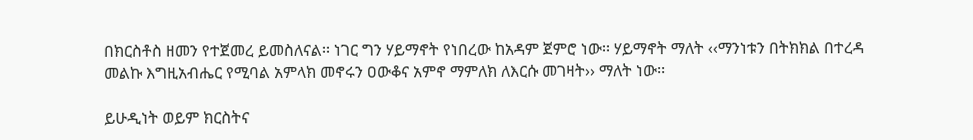በክርስቶስ ዘመን የተጀመረ ይመስለናል፡፡ ነገር ግን ሃይማኖት የነበረው ከአዳም ጀምሮ ነው፡፡ ሃይማኖት ማለት ‹‹ማንነቱን በትክክል በተረዳ መልኩ እግዚአብሔር የሚባል አምላክ መኖሩን ዐውቆና አምኖ ማምለክ ለእርሱ መገዛት›› ማለት ነው፡፡

ይሁዲነት ወይም ክርስትና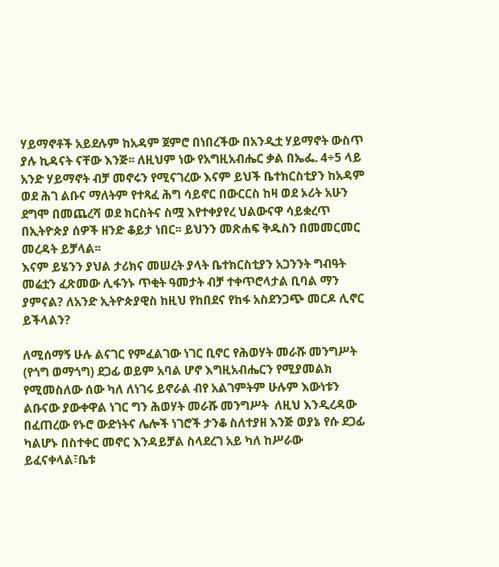ሃይማኖቶች አይደሉም ከአዳም ጀምሮ በነበረችው በአንዲቷ ሃይማኖት ውስጥ ያሉ ኪዳናት ናቸው እንጅ፡፡ ለዚህም ነው የአግዚአብሔር ቃል በኤፌ. 4÷5 ላይ አንድ ሃይማኖት ብቻ መኖሩን የሚናገረው እናም ይህች ቤተክርስቲያን ከአዳም ወደ ሕገ ልቡና ማለትም የተጻፈ ሕግ ሳይኖር በውርርስ ከዛ ወደ ኦሪት አሁን ደግሞ በመጨረሻ ወደ ክርስትና ስሟ እየተቀያየረ ህልውናዋ ሳይቋረጥ በኢትዮጵያ ሰዎች ዘንድ ቆይታ ነበር፡፡ ይህንን መጽሐፍ ቅዱስን በመመርመር መረዳት ይቻላል፡፡
እናም ይሄንን ያህል ታሪክና መሠረት ያላት ቤተክርስቲያን አጋንንት ግብዓት መሬቷን ፈጽመው ሊፋንኑ ጥቂት ዓመታት ብቻ ተቀጥሮላታል ቢባል ማን ያምናል? ለአንድ ኢትዮጵያዊስ ከዚህ የከበደና የከፋ አስደንጋጭ መርዶ ሊኖር ይችላልን?

ለሚሰማኝ ሁሉ ልናገር የምፈልገው ነገር ቢኖር የሕወሃት መራሹ መንግሥት  (የጎግ ወማጎግ) ደጋፊ ወይም አባል ሆኖ እግዚአብሔርን የሚያመልክ የሚመስለው ሰው ካለ ለነገሩ ይኖራል ብየ አልገምትም ሁሉም እውነቱን ልቡናው ያውቀዋል ነገር ግን ሕወሃት መራሹ መንግሥት  ለዚህ እንዲረዳው በፈጠረው የኑሮ ውድነትና ሌሎች ነገሮች ታንቆ ስለተያዘ እንጅ ወያኔ የሱ ደጋፊ ካልሆኑ በስተቀር መኖር እንዳይቻል ስላደረገ አይ ካለ ከሥራው ይፈናቀላል፣ቤቱ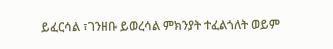ይፈርሳል ፣ገንዘቡ ይወረሳል ምክንያት ተፈልጎለት ወይም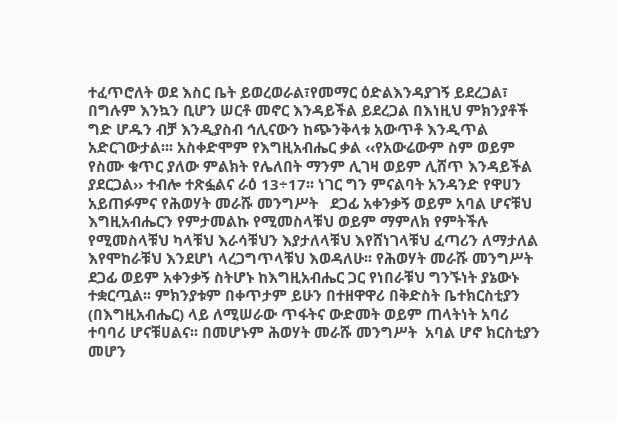ተፈጥሮለት ወደ እስር ቤት ይወረወራል፣የመማር ዕድልእንዳያገኝ ይደረጋል፣ በግሉም እንኳን ቢሆን ሠርቶ መኖር እንዳይችል ይደረጋል በእነዚህ ምክንያቶች ግድ ሆዱን ብቻ እንዲያስብ ኅሊናውን ከጭንቅላቱ አውጥቶ እንዲጥል አድርገውታል፡፡፡ አስቀድሞም የእግዚአብሔር ቃል ‹‹የአውሬውም ስም ወይም የስሙ ቁጥር ያለው ምልክት የሌለበት ማንም ሊገዛ ወይም ሊሸጥ እንዳይችል ያደርጋል›› ተብሎ ተጽፏልና ራዕ 13÷17፡፡ ነገር ግን ምናልባት አንዳንድ የዋሀን አይጠፉምና የሕወሃት መራሹ መንግሥት   ደጋፊ አቀንቃኝ ወይም አባል ሆናቹህ እግዚአብሔርን የምታመልኩ የሚመስላቹህ ወይም ማምለክ የምትችሉ የሚመስላቹህ ካላቹህ እራሳቹህን እያታለላቹህ እየሸነገላቹህ ፈጣሪን ለማታለል እየሞከራቹህ እንደሆነ ላረጋግጥላቹህ እወዳለሁ፡፡ የሕወሃት መራሹ መንግሥት   ደጋፊ ወይም አቀንቃኝ ስትሆኑ ከእግዚአብሔር ጋር የነበራቹህ ግንኙነት ያኔውኑ ተቋርጧል፡፡ ምክንያቱም በቀጥታም ይሁን በተዘዋዋሪ በቅድስት ቤተክርስቲያን (በእግዚአብሔር) ላይ ለሚሠራው ጥፋትና ውድመት ወይም ጠላትነት አባሪ ተባባሪ ሆናቹሀልና፡፡ በመሆኑም ሕወሃት መራሹ መንግሥት  አባል ሆኖ ክርስቲያን መሆን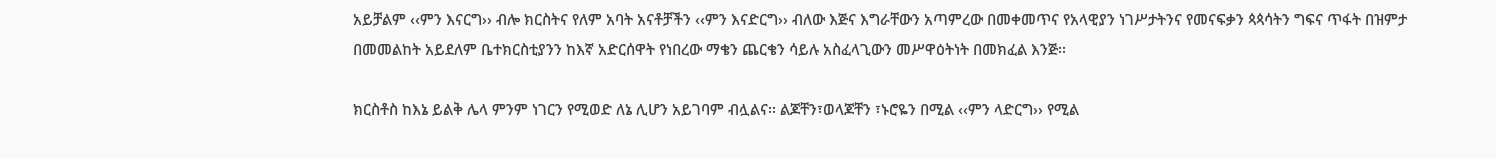አይቻልም ‹‹ምን እናርግ›› ብሎ ክርስትና የለም አባት አናቶቻችን ‹‹ምን እናድርግ›› ብለው እጅና እግራቸውን አጣምረው በመቀመጥና የአላዊያን ነገሥታትንና የመናፍቃን ጳጳሳትን ግፍና ጥፋት በዝምታ በመመልከት አይደለም ቤተክርስቲያንን ከእኛ አድርሰዋት የነበረው ማቄን ጨርቄን ሳይሉ አስፈላጊውን መሥዋዕትነት በመክፈል እንጅ፡፡

ክርስቶስ ከእኔ ይልቅ ሌላ ምንም ነገርን የሚወድ ለኔ ሊሆን አይገባም ብሏልና፡፡ ልጆቸን፣ወላጆቸን ፣ኑሮዬን በሚል ‹‹ምን ላድርግ›› የሚል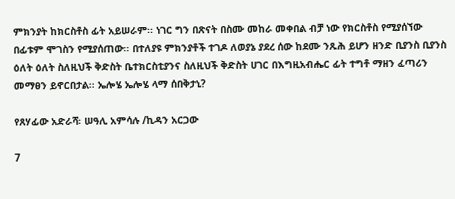ምክንያት ከክርስቶስ ፊት አይሠራም፡፡ ነገር ግን በጽናት በስሙ መከራ መቀበል ብቻ ነው የክርስቶስ የሚያሰኘው በፊቱም ሞገስን የሚያሰጠው፡፡ በተለያዩ ምክንያቶች ተገዶ ለወያኔ ያደረ ሰው ከደሙ ንጹሕ ይሆን ዘንድ ቢያንስ ቢያንስ ዕለት ዕለት ስለዚህች ቅድስት ቤተክርስቲያንና ስለዚህች ቅድስት ሀገር በእግዚአብሔር ፊት ተግቶ ማዘን ፈጣሪን መማፀን ይኖርበታል፡፡ ኤሎሄ ኤሎሄ ላማ ሰበቅታኒ?

የጸሃፊው አድራሻ፡ ሠዓሊ አምሳሉ /ኪዳን አርጋው

7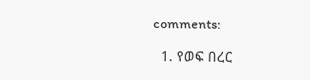comments:

  1. የወፍ በረር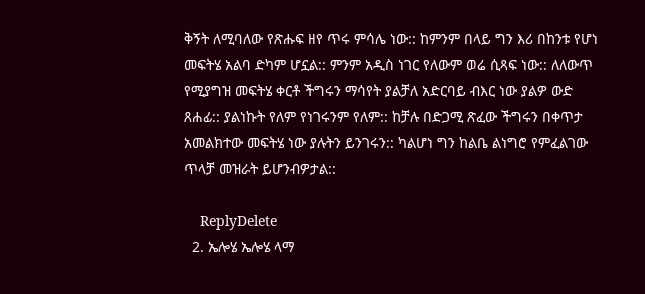ቅኝት ለሚባለው የጽሑፍ ዘየ ጥሩ ምሳሌ ነው:: ከምንም በላይ ግን እሪ በከንቱ የሆነ መፍትሄ አልባ ድካም ሆኗል:: ምንም አዲስ ነገር የለውም ወሬ ሲጻፍ ነው:: ለለውጥ የሚያግዝ መፍትሄ ቀርቶ ችግሩን ማሳየት ያልቻለ አድርባይ ብእር ነው ያልዎ ውድ ጸሐፊ:: ያልነኩት የለም የነገሩንም የለም:: ከቻሉ በድጋሚ ጽፈው ችግሩን በቀጥታ አመልክተው መፍትሄ ነው ያሉትን ይንገሩን:: ካልሆነ ግን ከልቤ ልነግሮ የምፈልገው ጥላቻ መዝራት ይሆንብዎታል::

    ReplyDelete
  2. ኤሎሄ ኤሎሄ ላማ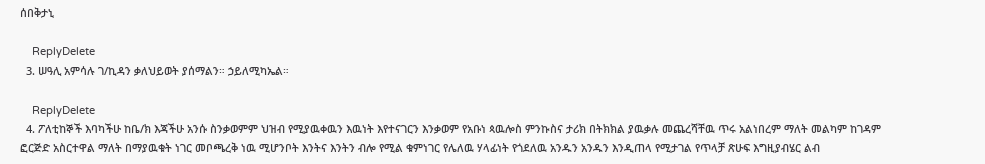ሰበቅታኒ

    ReplyDelete
  3. ሠዓሊ አምሳሉ ገ/ኪዳን ቃለህይወት ያሰማልን። ኃይለሚካኤል።

    ReplyDelete
  4. ፖለቲከኞች እባካችሁ ከቤ/ክ እጃችሁ አንሱ ስንቃወምም ህዝብ የሚያዉቀዉን እዉነት እየተናገርን እንቃወም የአቡነ ጳዉሎስ ምንኩስና ታሪክ በትክክል ያዉቃሉ መጨረሻቸዉ ጥሩ አልነበረም ማለት መልካም ከገዳም ፎርጅድ አስርተዋል ማለት በማያዉቁት ነገር መቦጫረቅ ነዉ ሚሆንቦት እንትና እንትን ብሎ የሚል ቁምነገር የሌለዉ ሃላፊነት የጎደለዉ አንዱን አንዱን እንዲጠላ የሚታገል የጥላቻ ጽሁፍ እግዚያብሄር ልብ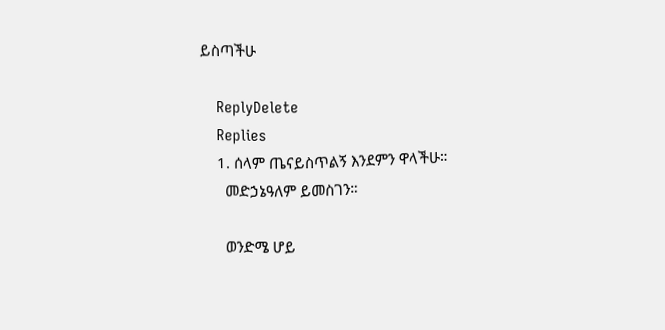ይስጣችሁ

    ReplyDelete
    Replies
    1. ሰላም ጤናይስጥልኝ እንደምን ዋላችሁ።
      መድኃኔዓለም ይመስገን።

      ወንድሜ ሆይ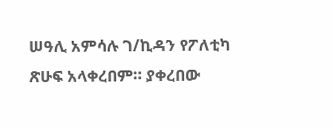ሠዓሊ አምሳሉ ገ/ኪዳን የፖለቲካ ጽሁፍ አላቀረበም። ያቀረበው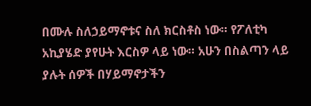በሙሉ ስለኃይማኖቱና ስለ ክርስቶስ ነው። የፖለቲካ አኪያሄድ ያየሁት እርስዎ ላይ ነው። አሁን በስልጣን ላይ ያሉት ሰዎች በሃይማኖታችን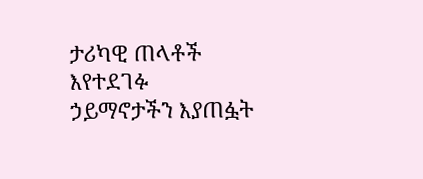ታሪካዊ ጠላቶች እየተደገፉ ኃይማኖታችን እያጠፏት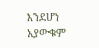እንደሆነ አያውቁም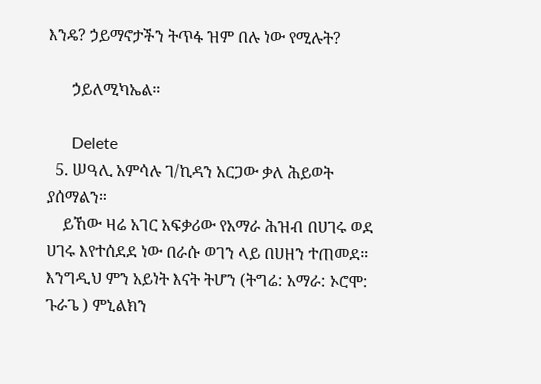እንዴ? ኃይማኖታችን ትጥፋ ዝም በሉ ነው የሚሉት?

      ኃይለሚካኤል።

      Delete
  5. ሠዓሊ አምሳሉ ገ/ኪዳን አርጋው ቃለ ሕይወት ያሰማልን።
    ይኸው ዛሬ አገር አፍቃሪው የአማራ ሕዝብ በሀገሩ ወደ ሀገሩ እየተሰደደ ነው በራሱ ወገን ላይ በሀዘን ተጠመደ። እንግዲህ ምን አይነት እናት ትሆን (ትግሬ: አማራ: ኦሮሞ: ጉራጌ ) ምኒልክን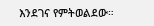እንደገና የምትወልደው።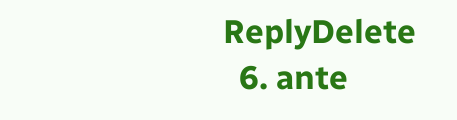ReplyDelete
  6. ante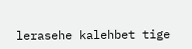lerasehe kalehbet tige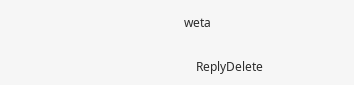weta

    ReplyDelete